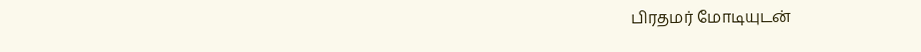பிரதமர் மோடியுடன்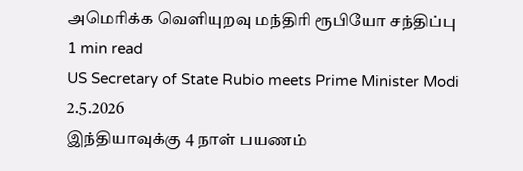அமெரிக்க வெளியுறவு மந்திரி ரூபியோ சந்திப்பு
1 min read
US Secretary of State Rubio meets Prime Minister Modi
2.5.2026
இந்தியாவுக்கு 4 நாள் பயணம்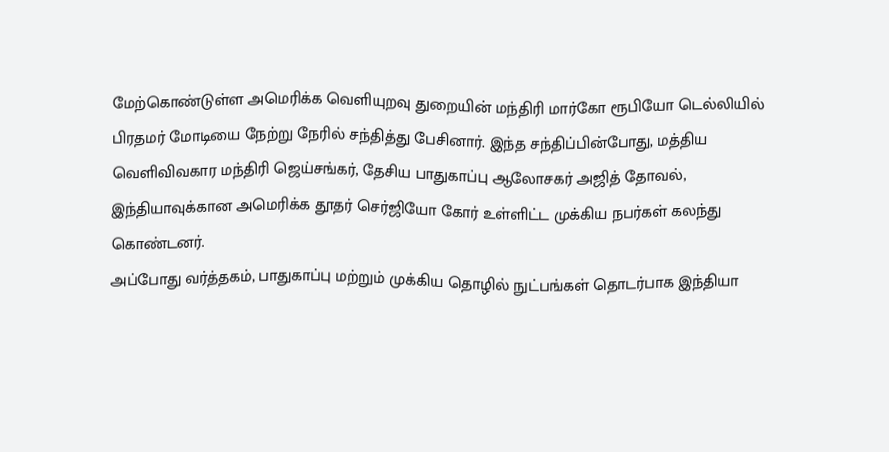மேற்கொண்டுள்ள அமெரிக்க வெளியுறவு துறையின் மந்திரி மார்கோ ரூபியோ டெல்லியில் பிரதமர் மோடியை நேற்று நேரில் சந்தித்து பேசினார். இந்த சந்திப்பின்போது, மத்திய வெளிவிவகார மந்திரி ஜெய்சங்கர், தேசிய பாதுகாப்பு ஆலோசகர் அஜித் தோவல், இந்தியாவுக்கான அமெரிக்க தூதர் செர்ஜியோ கோர் உள்ளிட்ட முக்கிய நபர்கள் கலந்து கொண்டனர்.
அப்போது வர்த்தகம், பாதுகாப்பு மற்றும் முக்கிய தொழில் நுட்பங்கள் தொடர்பாக இந்தியா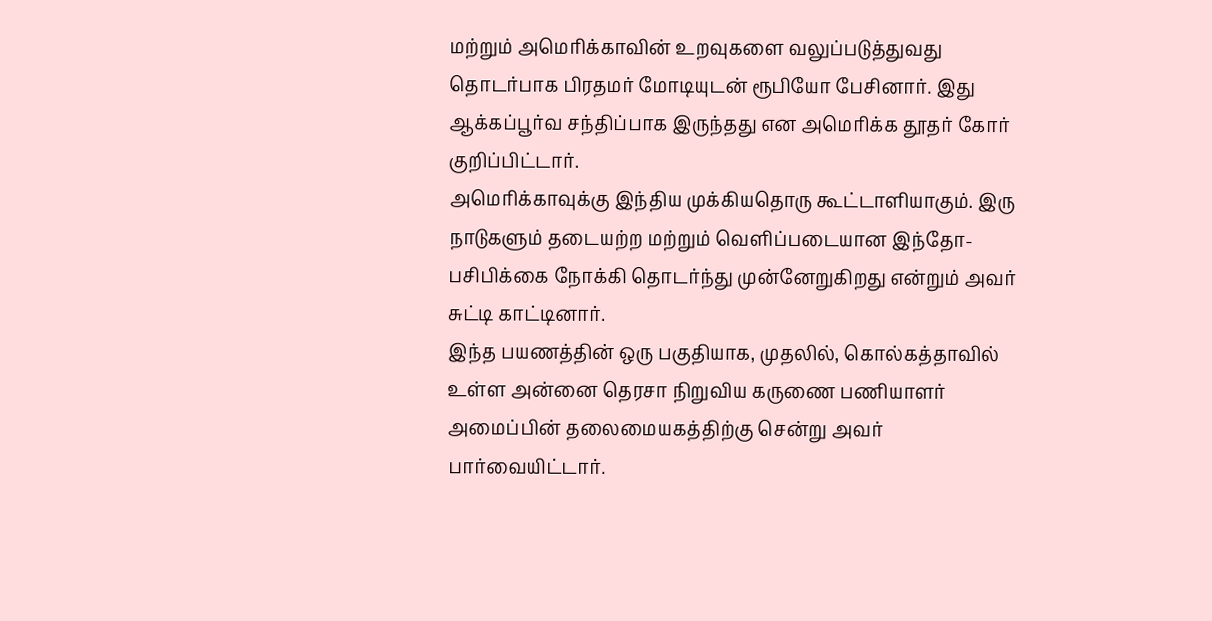மற்றும் அமெரிக்காவின் உறவுகளை வலுப்படுத்துவது தொடர்பாக பிரதமர் மோடியுடன் ரூபியோ பேசினார். இது ஆக்கப்பூர்வ சந்திப்பாக இருந்தது என அமெரிக்க தூதர் கோர் குறிப்பிட்டார்.
அமெரிக்காவுக்கு இந்திய முக்கியதொரு கூட்டாளியாகும். இரு நாடுகளும் தடையற்ற மற்றும் வெளிப்படையான இந்தோ-பசிபிக்கை நோக்கி தொடர்ந்து முன்னேறுகிறது என்றும் அவர் சுட்டி காட்டினார்.
இந்த பயணத்தின் ஒரு பகுதியாக, முதலில், கொல்கத்தாவில் உள்ள அன்னை தெரசா நிறுவிய கருணை பணியாளர் அமைப்பின் தலைமையகத்திற்கு சென்று அவர் பார்வையிட்டார்.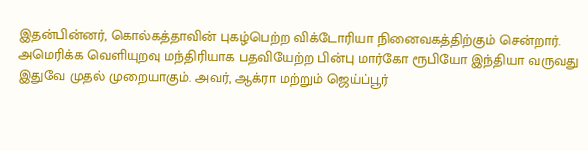இதன்பின்னர், கொல்கத்தாவின் புகழ்பெற்ற விக்டோரியா நினைவகத்திற்கும் சென்றார்.
அமெரிக்க வெளியுறவு மந்திரியாக பதவியேற்ற பின்பு மார்கோ ரூபியோ இந்தியா வருவது இதுவே முதல் முறையாகும். அவர், ஆக்ரா மற்றும் ஜெய்ப்பூர்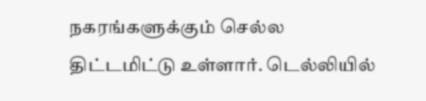நகரங்களுக்கும் செல்ல திட்டமிட்டு உள்ளார். டெல்லியில்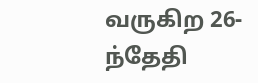வருகிற 26-ந்தேதி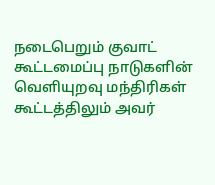நடைபெறும் குவாட் கூட்டமைப்பு நாடுகளின் வெளியுறவு மந்திரிகள் கூட்டத்திலும் அவர்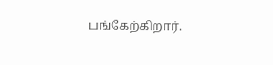பங்கேற்கிறார்.